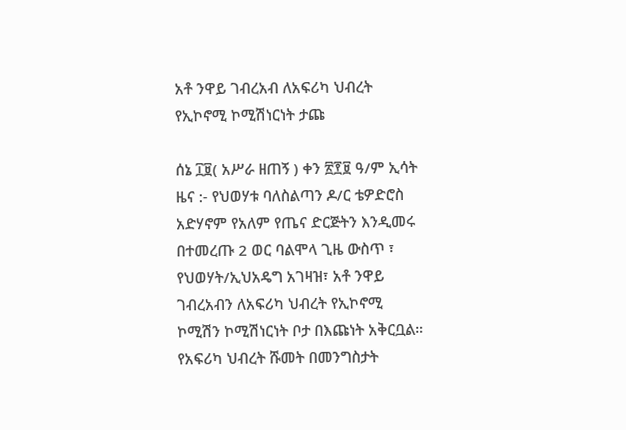አቶ ንዋይ ገብረአብ ለአፍሪካ ህብረት የኢኮኖሚ ኮሚሽነርነት ታጩ

ሰኔ ፲፱( አሥራ ዘጠኝ ) ቀን ፳፻፱ ዓ/ም ኢሳት ዜና :- የህወሃቱ ባለስልጣን ዶ/ር ቴዎድሮስ አድሃኖም የአለም የጤና ድርጅትን እንዲመሩ በተመረጡ 2 ወር ባልሞላ ጊዜ ውስጥ ፣ የህወሃት/ኢህአዴግ አገዛዝ፣ አቶ ንዋይ ገብረአብን ለአፍሪካ ህብረት የኢኮኖሚ ኮሚሽን ኮሚሽነርነት ቦታ በእጩነት አቅርቧል። የአፍሪካ ህብረት ሹመት በመንግስታት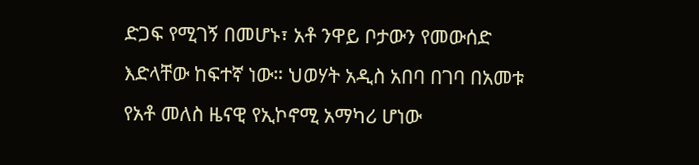ድጋፍ የሚገኝ በመሆኑ፣ አቶ ንዋይ ቦታውን የመውሰድ እድላቸው ከፍተኛ ነው። ህወሃት አዲስ አበባ በገባ በአመቱ የአቶ መለስ ዜናዊ የኢኮኖሚ አማካሪ ሆነው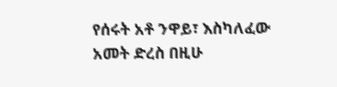የሰሩት አቶ ንዋይ፣ እስካለፈው አመት ድረስ በዚሁ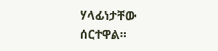ሃላፊነታቸው ሰርተዋል።